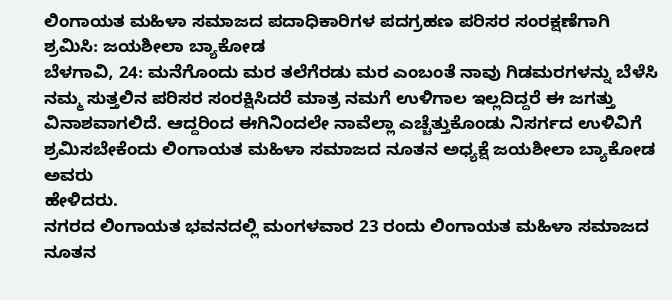ಲಿಂಗಾಯತ ಮಹಿಳಾ ಸಮಾಜದ ಪದಾಧಿಕಾರಿಗಳ ಪದಗ್ರಹಣ ಪರಿಸರ ಸಂರಕ್ಷಣೆಗಾಗಿ ಶ್ರಮಿಸಿ: ಜಯಶೀಲಾ ಬ್ಯಾಕೋಡ
ಬೆಳಗಾವಿ, 24: ಮನೆಗೊಂದು ಮರ ತಲೆಗೆರಡು ಮರ ಎಂಬಂತೆ ನಾವು ಗಿಡಮರಗಳನ್ನು ಬೆಳೆಸಿ ನಮ್ಮ ಸುತ್ತಲಿನ ಪರಿಸರ ಸಂರಕ್ಷಿಸಿದರೆ ಮಾತ್ರ ನಮಗೆ ಉಳಿಗಾಲ ಇಲ್ಲದಿದ್ದರೆ ಈ ಜಗತ್ತು ವಿನಾಶವಾಗಲಿದೆ. ಆದ್ದರಿಂದ ಈಗಿನಿಂದಲೇ ನಾವೆಲ್ಲಾ ಎಚ್ಚೆತ್ತುಕೊಂಡು ನಿಸರ್ಗದ ಉಳಿವಿಗೆ ಶ್ರಮಿಸಬೇಕೆಂದು ಲಿಂಗಾಯತ ಮಹಿಳಾ ಸಮಾಜದ ನೂತನ ಅಧ್ಯಕ್ಷೆ ಜಯಶೀಲಾ ಬ್ಯಾಕೋಡ ಅವರು
ಹೇಳಿದರು.
ನಗರದ ಲಿಂಗಾಯತ ಭವನದಲ್ಲಿ ಮಂಗಳವಾರ 23 ರಂದು ಲಿಂಗಾಯತ ಮಹಿಳಾ ಸಮಾಜದ ನೂತನ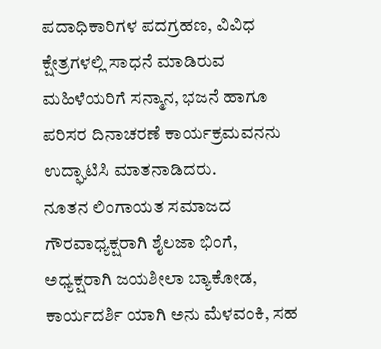ಪದಾಧಿಕಾರಿಗಳ ಪದಗ್ರಹಣ, ವಿವಿಧ ಕ್ಷೇತ್ರಗಳಲ್ಲಿ ಸಾಧನೆ ಮಾಡಿರುವ ಮಹಿಳೆಯರಿಗೆ ಸನ್ಮಾನ, ಭಜನೆ ಹಾಗೂ ಪರಿಸರ ದಿನಾಚರಣೆ ಕಾರ್ಯಕ್ರಮವನನು ಉದ್ಘಾಟಿಸಿ ಮಾತನಾಡಿದರು.
ನೂತನ ಲಿಂಗಾಯತ ಸಮಾಜದ ಗೌರವಾಧ್ಯಕ್ಷರಾಗಿ ಶೈಲಜಾ ಭಿಂಗೆ, ಅಧ್ಯಕ್ಷರಾಗಿ ಜಯಶೀಲಾ ಬ್ಯಾಕೋಡ, ಕಾರ್ಯದರ್ಶಿ ಯಾಗಿ ಅನು ಮೆಳವಂಕಿ, ಸಹ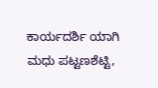ಕಾರ್ಯದರ್ಶಿ ಯಾಗಿ ಮಧು ಪಟ್ಟಣಶೆಟ್ಟಿ,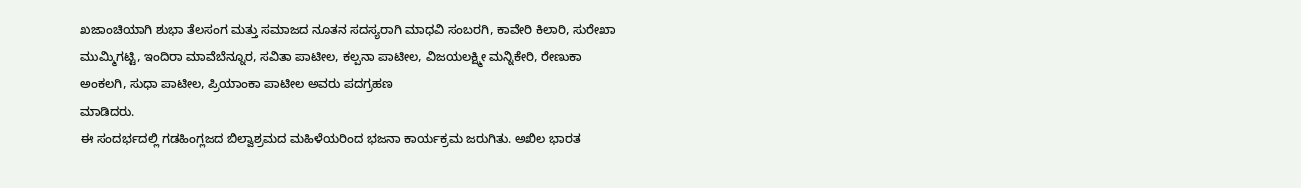ಖಜಾಂಚಿಯಾಗಿ ಶುಭಾ ತೆಲಸಂಗ ಮತ್ತು ಸಮಾಜದ ನೂತನ ಸದಸ್ಯರಾಗಿ ಮಾಧವಿ ಸಂಬರಗಿ, ಕಾವೇರಿ ಕಿಲಾರಿ, ಸುರೇಖಾ ಮುಮ್ಮಿಗಟ್ಟಿ, ಇಂದಿರಾ ಮಾವೆಬೆನ್ನೂರ, ಸವಿತಾ ಪಾಟೀಲ, ಕಲ್ಪನಾ ಪಾಟೀಲ, ವಿಜಯಲಕ್ಷ್ಮೀ ಮನ್ನಿಕೇರಿ, ರೇಣುಕಾ ಅಂಕಲಗಿ, ಸುಧಾ ಪಾಟೀಲ, ಪ್ರಿಯಾಂಕಾ ಪಾಟೀಲ ಅವರು ಪದಗ್ರಹಣ
ಮಾಡಿದರು.
ಈ ಸಂದರ್ಭದಲ್ಲಿ ಗಡಹಿಂಗ್ಲಜದ ಬಿಲ್ವಾಶ್ರಮದ ಮಹಿಳೆಯರಿಂದ ಭಜನಾ ಕಾರ್ಯಕ್ರಮ ಜರುಗಿತು. ಅಖಿಲ ಭಾರತ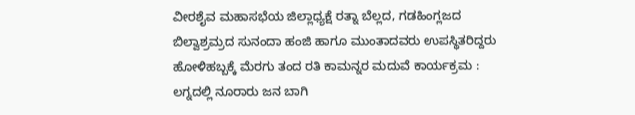ವೀರಶೈವ ಮಹಾಸಭೆಯ ಜಿಲ್ಲಾಧ್ಯಕ್ಷೆ ರತ್ನಾ ಬೆಲ್ಲದ, ಗಡಹಿಂಗ್ಲಜದ ಬಿಲ್ವಾಶ್ರಮ್ರದ ಸುನಂದಾ ಹಂಜಿ ಹಾಗೂ ಮುಂತಾದವರು ಉಪಸ್ಥಿತರಿದ್ದರು
ಹೋಳಿಹಬ್ಬಕ್ಕೆ ಮೆರಗು ತಂದ ರತಿ ಕಾಮನ್ನರ ಮದುವೆ ಕಾರ್ಯಕ್ರಮ : ಲಗ್ನದಲ್ಲಿ ನೂರಾರು ಜನ ಬಾಗಿ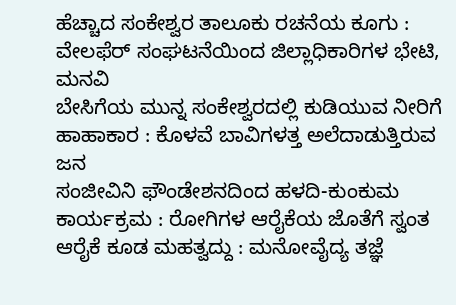ಹೆಚ್ಚಾದ ಸಂಕೇಶ್ವರ ತಾಲೂಕು ರಚನೆಯ ಕೂಗು : ವೇಲಫೆರ್ ಸಂಘಟನೆಯಿಂದ ಜಿಲ್ಲಾಧಿಕಾರಿಗಳ ಭೇಟಿ, ಮನವಿ
ಬೇಸಿಗೆಯ ಮುನ್ನ ಸಂಕೇಶ್ವರದಲ್ಲಿ ಕುಡಿಯುವ ನೀರಿಗೆ ಹಾಹಾಕಾರ : ಕೊಳವೆ ಬಾವಿಗಳತ್ತ ಅಲೆದಾಡುತ್ತಿರುವ ಜನ
ಸಂಜೀವಿನಿ ಫೌಂಡೇಶನದಿಂದ ಹಳದಿ-ಕುಂಕುಮ ಕಾರ್ಯಕ್ರಮ : ರೋಗಿಗಳ ಆರೈಕೆಯ ಜೊತೆಗೆ ಸ್ವಂತ ಆರೈಕೆ ಕೂಡ ಮಹತ್ವದ್ದು : ಮನೋವೈದ್ಯ ತಜ್ಞೆ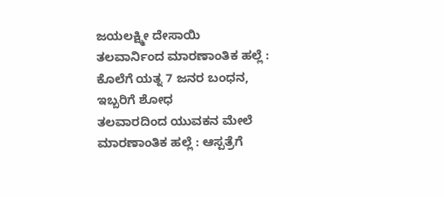ಜಯಲಕ್ಷ್ಮೀ ದೇಸಾಯಿ
ತಲವಾರ್ನಿಂದ ಮಾರಣಾಂತಿಕ ಹಲ್ಲೆ : ಕೊಲೆಗೆ ಯತ್ನ 7 ಜನರ ಬಂಧನ, ಇಬ್ಬರಿಗೆ ಶೋಧ
ತಲವಾರದಿಂದ ಯುವಕನ ಮೇಲೆ ಮಾರಣಾಂತಿಕ ಹಲ್ಲೆ : ಆಸ್ಪತ್ರೆಗೆ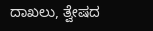ದಾಖಲು, ತ್ವೇಷದ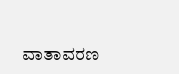ವಾತಾವರಣ